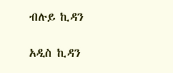ብሉይ ኪዳን

አዲስ ኪዳን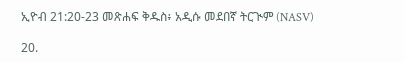ኢዮብ 21:20-23 መጽሐፍ ቅዱስ፥ አዲሱ መደበኛ ትርጒም (NASV)

20.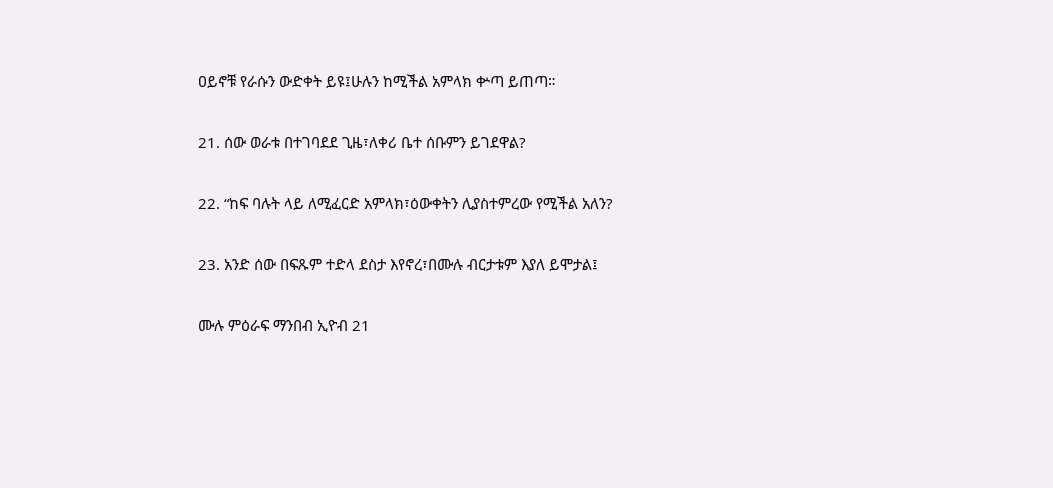ዐይኖቹ የራሱን ውድቀት ይዩ፤ሁሉን ከሚችል አምላክ ቍጣ ይጠጣ።

21. ሰው ወራቱ በተገባደደ ጊዜ፣ለቀሪ ቤተ ሰቡምን ይገደዋል?

22. “ከፍ ባሉት ላይ ለሚፈርድ አምላክ፣ዕውቀትን ሊያስተምረው የሚችል አለን?

23. አንድ ሰው በፍጹም ተድላ ደስታ እየኖረ፣በሙሉ ብርታቱም እያለ ይሞታል፤

ሙሉ ምዕራፍ ማንበብ ኢዮብ 21